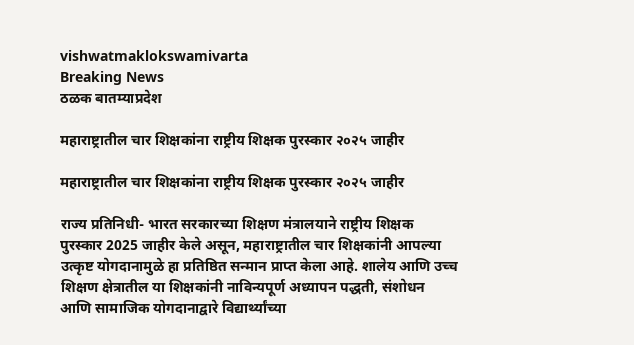vishwatmaklokswamivarta
Breaking News
ठळक बातम्याप्रदेश

महाराष्ट्रातील चार शिक्षकांना राष्ट्रीय शिक्षक पुरस्कार २०२५ जाहीर

महाराष्ट्रातील चार शिक्षकांना राष्ट्रीय शिक्षक पुरस्कार २०२५ जाहीर

राज्य प्रतिनिधी- भारत सरकारच्या शिक्षण मंत्रालयाने राष्ट्रीय शिक्षक पुरस्कार 2025 जाहीर केले असून, महाराष्ट्रातील चार शिक्षकांनी आपल्या उत्कृष्ट योगदानामुळे हा प्रतिष्ठित सन्मान प्राप्त केला आहे. शालेय आणि उच्च शिक्षण क्षेत्रातील या शिक्षकांनी नाविन्यपूर्ण अध्यापन पद्धती, संशोधन आणि सामाजिक योगदानाद्वारे विद्यार्थ्यांच्या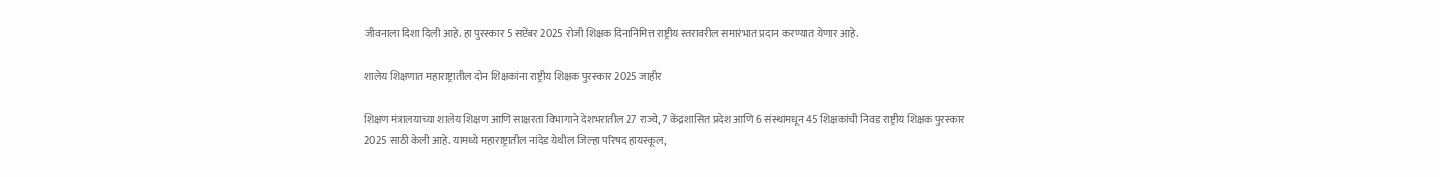जीवनाला दिशा दिली आहे. हा पुरस्कार 5 सप्टेंबर 2025 रोजी शिक्षक दिनानिमित्त राष्ट्रीय स्तरावरील समारंभात प्रदान करण्यात येणार आहे.

शालेय शिक्षणात महाराष्ट्रातील दोन शिक्षकांना राष्ट्रीय शिक्षक पुरस्कार 2025 जाहीर

शिक्षण मंत्रालयाच्या शालेय शिक्षण आणि साक्षरता विभागाने देशभरातील 27 राज्ये, 7 केंद्रशासित प्रदेश आणि 6 संस्थांमधून 45 शिक्षकांची निवड राष्ट्रीय शिक्षक पुरस्कार 2025 साठी केली आहे. यामध्ये महाराष्ट्रातील नांदेड येथील जिल्हा परिषद हायस्कूल,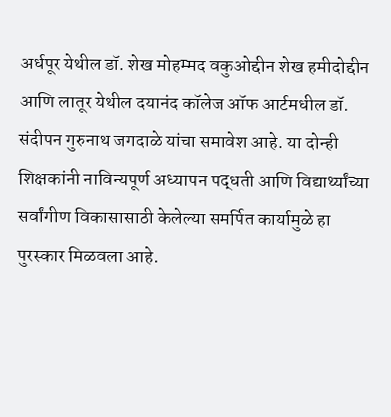अर्धपूर येथील डॉ. शेख मोहम्मद वकुओद्दीन शेख हमीदोद्दीन आणि लातूर येथील दयानंद कॉलेज ऑफ आर्टमधील डॉ. संदीपन गुरुनाथ जगदाळे यांचा समावेश आहे. या दोन्ही शिक्षकांनी नाविन्यपूर्ण अध्यापन पद्धती आणि विद्यार्थ्यांच्या सर्वांगीण विकासासाठी केलेल्या समर्पित कार्यामुळे हा पुरस्कार मिळवला आहे.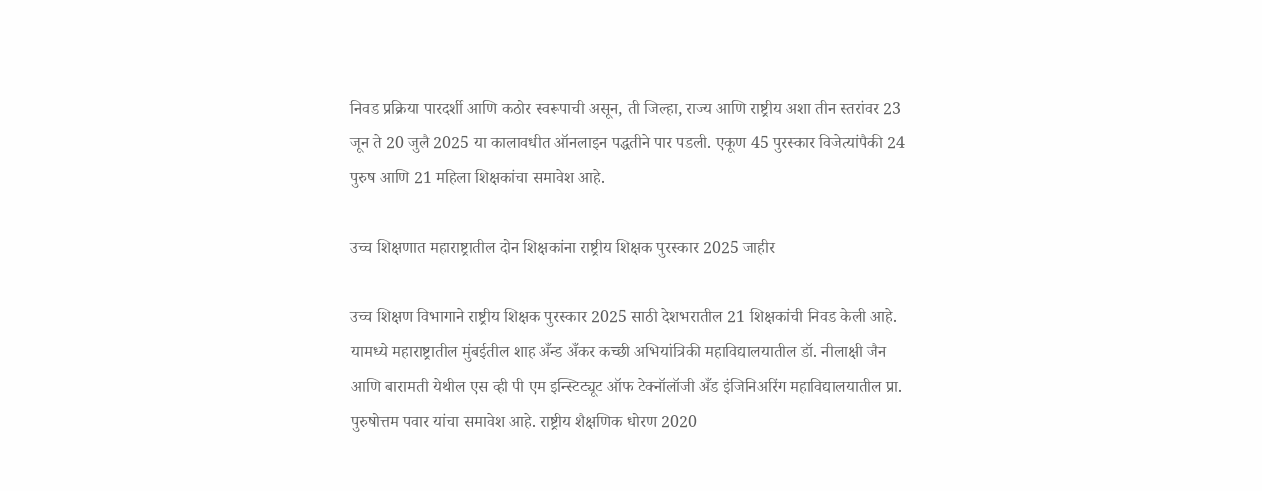निवड प्रक्रिया पारदर्शी आणि कठोर स्वरूपाची असून, ती जिल्हा, राज्य आणि राष्ट्रीय अशा तीन स्तरांवर 23 जून ते 20 जुलै 2025 या कालावधीत ऑनलाइन पद्धतीने पार पडली. एकूण 45 पुरस्कार विजेत्यांपैकी 24 पुरुष आणि 21 महिला शिक्षकांचा समावेश आहे.

उच्च शिक्षणात महाराष्ट्रातील दोन शिक्षकांना राष्ट्रीय शिक्षक पुरस्कार 2025 जाहीर

उच्च शिक्षण विभागाने राष्ट्रीय शिक्षक पुरस्कार 2025 साठी देशभरातील 21 शिक्षकांची निवड केली आहे. यामध्ये महाराष्ट्रातील मुंबईतील शाह अँन्ड अँकर कच्छी अभियांत्रिकी महाविद्यालयातील डॉ. नीलाक्षी जैन आणि बारामती येथील एस व्ही पी एम इन्स्टिट्यूट ऑफ टेक्नॉलॉजी अँड इंजिनिअरिंग महाविद्यालयातील प्रा. पुरुषोत्तम पवार यांचा समावेश आहे. राष्ट्रीय शैक्षणिक धोरण 2020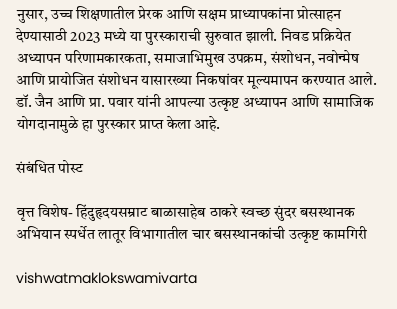नुसार, उच्च शिक्षणातील प्रेरक आणि सक्षम प्राध्यापकांना प्रोत्साहन देण्यासाठी 2023 मध्ये या पुरस्काराची सुरुवात झाली. निवड प्रक्रियेत अध्यापन परिणामकारकता, समाजाभिमुख उपक्रम, संशोधन, नवोन्मेष आणि प्रायोजित संशोधन यासारख्या निकषांवर मूल्यमापन करण्यात आले. डॉ. जैन आणि प्रा. पवार यांनी आपल्या उत्कृष्ट अध्यापन आणि सामाजिक योगदानामुळे हा पुरस्कार प्राप्त केला आहे.

संबंधित पोस्ट

वृत्त विशेष- हिंदुहृदयसम्राट बाळासाहेब ठाकरे स्वच्छ सुंदर बसस्थानक अभियान स्पर्धेत लातूर विभागातील चार बसस्थानकांची उत्कृष्ट कामगिरी

vishwatmaklokswamivarta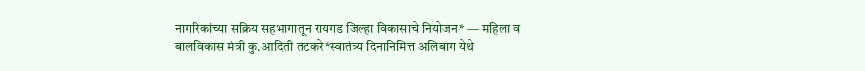नागरिकांच्या सक्रिय सहभागातून रायगड जिल्हा विकासाचे नियोजन* — महिला व बालविकास मंत्री कु.आदिती तटकरे*स्वातंत्र्य दिनानिमित्त अलिबाग येथे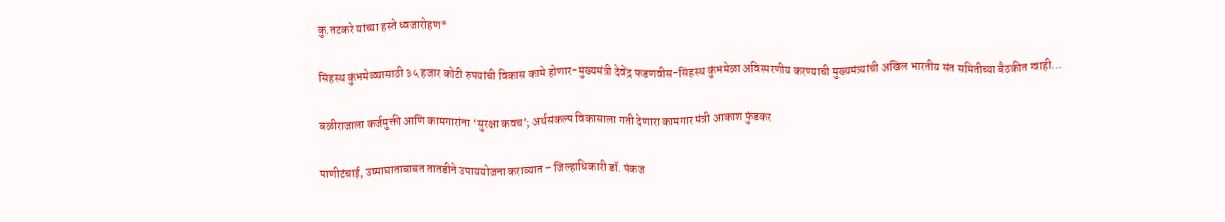कु.तटकरे यांच्या हस्ते ध्वजारोहण*

सिंहस्थ कुंभमेळ्यासाठी ३५ हजार कोटी रुपयांची विकास कामे होणार-मुख्यमंत्री देवेंद्र फडणवीस-सिंहस्थ कुंभमेळा अविस्मरणीय करण्याची मुख्यमंत्र्यांची अखिल भारतीय संत समितीच्या बैठकीत ग्वाही…

बळीराजाला कर्जमुक्ती आणि कामगारांना ‘सुरक्षा कवच’; अर्थसंकल्प विकासाला गती देणारा कामगार मंत्री आकाश फुंडकर

पाणीटंचाई, उष्माघाताबाबत तातडीने उपाययोजना कराव्यात – जिल्हाधिकारी डॉ. पंकज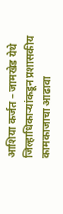आशिया कर्जत – जामखेड येथे जिल्हाधिकाऱ्यांकडून प्रशासकीय कामकाजाचा आढावा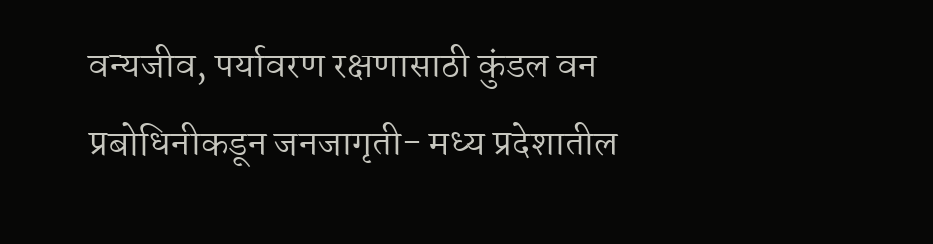वन्यजीव, पर्यावरण रक्षणासाठी कुंडल वन प्रबोधिनीकडून जनजागृती- मध्य प्रदेशातील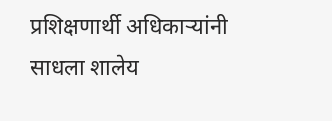प्रशिक्षणार्थी अधिकाऱ्यांनी साधला शालेय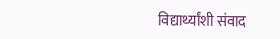विद्यार्थ्यांशी संवाद